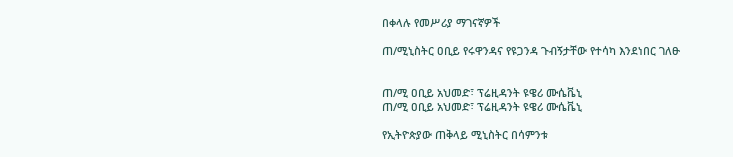በቀላሉ የመሥሪያ ማገናኛዎች

ጠ/ሚኒስትር ዐቢይ የሩዋንዳና የዩጋንዳ ጉብኝታቸው የተሳካ እንደነበር ገለፁ


ጠ/ሚ ዐቢይ አህመድ፣ ፕሬዚዳንት ዩዌሪ ሙሴቬኒ
ጠ/ሚ ዐቢይ አህመድ፣ ፕሬዚዳንት ዩዌሪ ሙሴቬኒ

የኢትዮጵያው ጠቅላይ ሚኒስትር በሳምንቱ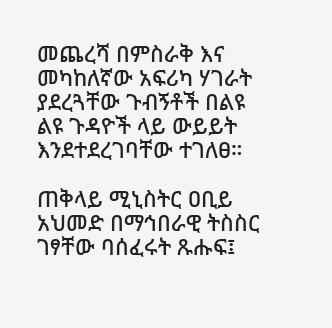መጨረሻ በምስራቅ እና መካከለኛው አፍሪካ ሃገራት ያደረጓቸው ጉብኝቶች በልዩ ልዩ ጉዳዮች ላይ ውይይት እንደተደረገባቸው ተገለፀ።

ጠቅላይ ሚኒስትር ዐቢይ አህመድ በማኅበራዊ ትስስር ገፃቸው ባሰፈሩት ጹሑፍ፤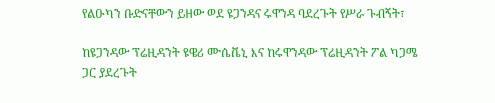የልዑካን ቡድናቸውን ይዘው ወደ ዩጋንዳና ሩዋንዳ ባደረጉት የሥራ ጉብኝት፣

ከዩጋንዳው ፕሬዚዳንት ዩዌሪ ሙሴቬኒ እና ከሩዋንዳው ፕሬዚዳንት ፖል ካጋሜ ጋር ያደረጉት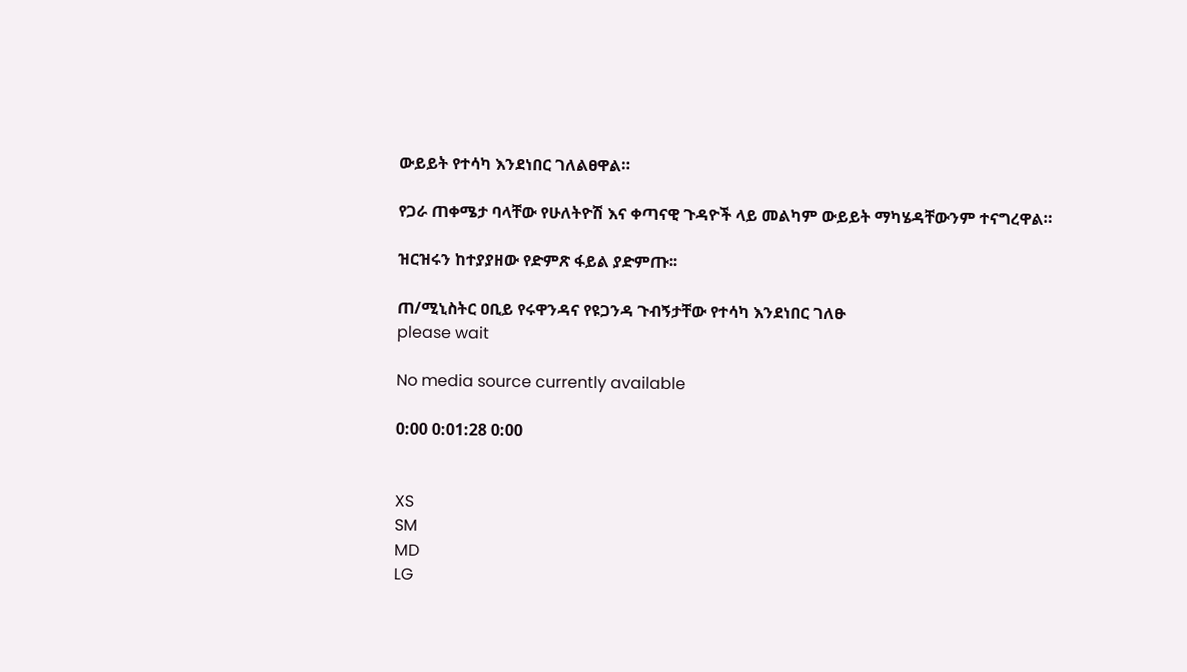ውይይት የተሳካ እንደነበር ገለልፀዋል።

የጋራ ጠቀሜታ ባላቸው የሁለትዮሽ እና ቀጣናዊ ጉዳዮች ላይ መልካም ውይይት ማካሄዳቸውንም ተናግረዋል።

ዝርዝሩን ከተያያዘው የድምጽ ፋይል ያድምጡ፡፡

ጠ/ሚኒስትር ዐቢይ የሩዋንዳና የዩጋንዳ ጉብኝታቸው የተሳካ እንደነበር ገለፁ
please wait

No media source currently available

0:00 0:01:28 0:00


XS
SM
MD
LG